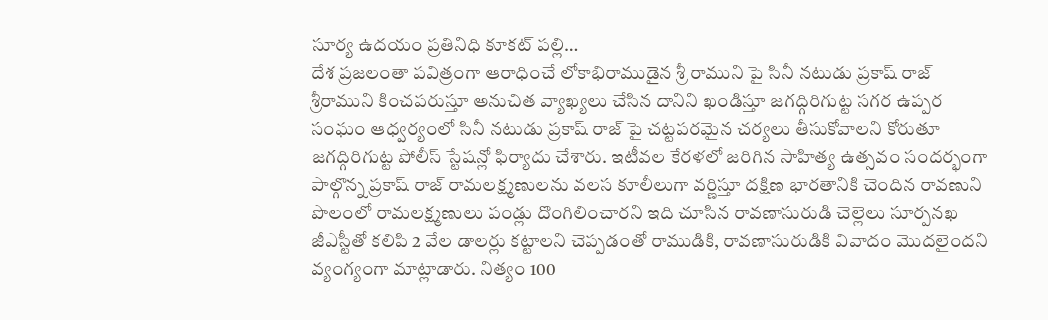సూర్య ఉదయం ప్రతినిధి కూకట్ పల్లి…
దేశ ప్రజలంతా పవిత్రంగా ఆరాధించే లోకాభిరాముడైన శ్రీ రాముని పై సినీ నటుడు ప్రకాష్ రాజ్ శ్రీరాముని కించపరుస్తూ అనుచిత వ్యాఖ్యలు చేసిన దానిని ఖండిస్తూ జగద్గిరిగుట్ట సగర ఉప్పర సంఘం ఆధ్వర్యంలో సినీ నటుడు ప్రకాష్ రాజ్ పై చట్టపరమైన చర్యలు తీసుకోవాలని కోరుతూ జగద్గిరిగుట్ట పోలీస్ స్టేషన్లో ఫిర్యాదు చేశారు. ఇటీవల కేరళలో జరిగిన సాహిత్య ఉత్సవం సందర్భంగా పాల్గొన్న ప్రకాష్ రాజ్ రామలక్ష్మణులను వలస కూలీలుగా వర్ణిస్తూ దక్షిణ భారతానికి చెందిన రావణుని పొలంలో రామలక్ష్మణులు పండ్లు దొంగిలించారని ఇది చూసిన రావణాసురుడి చెల్లెలు సూర్పనఖ జీఎస్టీతో కలిపి 2 వేల డాలర్లు కట్టాలని చెప్పడంతో రాముడికి, రావణాసురుడికి వివాదం మొదలైందని వ్యంగ్యంగా మాట్లాడారు. నిత్యం 100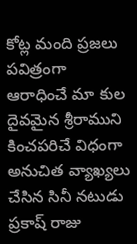కోట్ల మంది ప్రజలు పవిత్రంగా ఆరాధించే మా కుల దైవమైన శ్రీరాముని కించపరిచే విధంగా అనుచిత వ్యాఖ్యలు చేసిన సినీ నటుడు ప్రకాష్ రాజు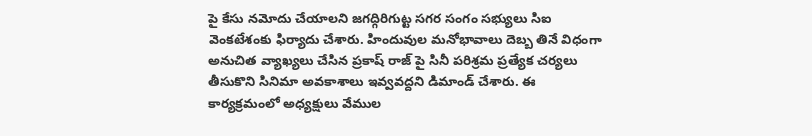పై కేసు నమోదు చేయాలని జగద్గిరిగుట్ట సగర సంగం సభ్యులు సిఐ వెంకటేశంకు ఫిర్యాదు చేశారు. హిందువుల మనోభావాలు దెబ్బ తినే విధంగా అనుచిత వ్యాఖ్యలు చేసిన ప్రకాష్ రాజ్ పై సినీ పరిశ్రమ ప్రత్యేక చర్యలు తీసుకొని సినిమా అవకాశాలు ఇవ్వవద్దని డిమాండ్ చేశారు. ఈ కార్యక్రమంలో అధ్యక్షులు వేముల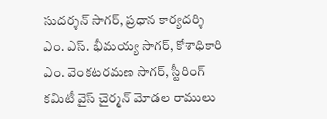సుదర్శన్ సాగర్, ప్రధాన కార్యదర్శి ఎం. ఎస్. భీమయ్య సాగర్, కోశాధికారి ఎం. వెంకటరమణ సాగర్, స్టీరింగ్ కమిటీ వైస్ చైర్మన్ మోడల రాములు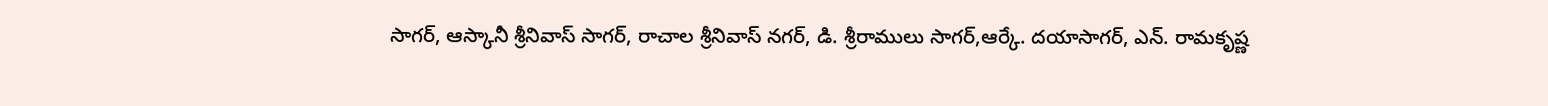సాగర్, ఆస్కానీ శ్రీనివాస్ సాగర్, రాచాల శ్రీనివాస్ నగర్, డి. శ్రీరాములు సాగర్,ఆర్కే. దయాసాగర్, ఎన్. రామకృష్ణ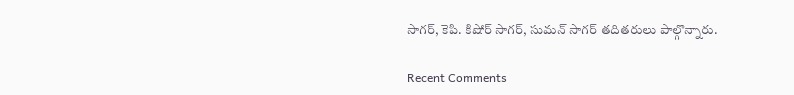సాగర్, కెపి. కిషోర్ సాగర్, సుమన్ సాగర్ తదితరులు పాల్గొన్నారు.

Recent Comments